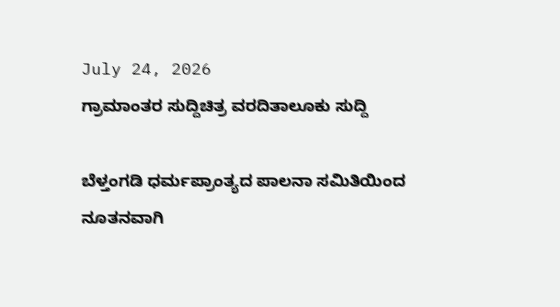July 24, 2026
ಗ್ರಾಮಾಂತರ ಸುದ್ದಿಚಿತ್ರ ವರದಿತಾಲೂಕು ಸುದ್ದಿ

ಬೆಳ್ತಂಗಡಿ ಧರ್ಮಪ್ರಾಂತ್ಯದ ಪಾಲನಾ ಸಮಿತಿಯಿಂದ ನೂತನವಾಗಿ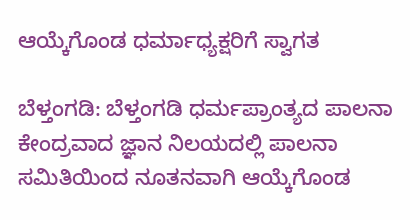ಆಯ್ಕೆಗೊಂಡ ಧರ್ಮಾಧ್ಯಕ್ಷರಿಗೆ ಸ್ವಾಗತ

ಬೆಳ್ತಂಗಡಿ: ಬೆಳ್ತಂಗಡಿ ಧರ್ಮಪ್ರಾಂತ್ಯದ ಪಾಲನಾ ಕೇಂದ್ರವಾದ ಜ್ಞಾನ ನಿಲಯದಲ್ಲಿ ಪಾಲನಾ ಸಮಿತಿಯಿಂದ ನೂತನವಾಗಿ ಆಯ್ಕೆಗೊಂಡ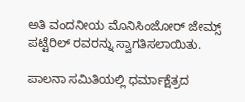ಅತಿ ವಂದನೀಯ ಮೊನಿಸಿಂಜೋರ್ ಜೇಮ್ಸ್ ಪಟ್ಟೆರಿಲ್ ರವರನ್ನು ಸ್ವಾಗತಿಸಲಾಯಿತು.

ಪಾಲನಾ ಸಮಿತಿಯಲ್ಲಿ ಧರ್ಮಾಕ್ಷೆತ್ರದ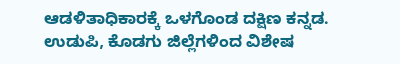ಆಡಳಿತಾಧಿಕಾರಕ್ಕೆ ಒಳಗೊಂಡ ದಕ್ಷಿಣ ಕನ್ನಡ. ಉಡುಪಿ, ಕೊಡಗು ಜಿಲ್ಲೆಗಳಿಂದ ವಿಶೇಷ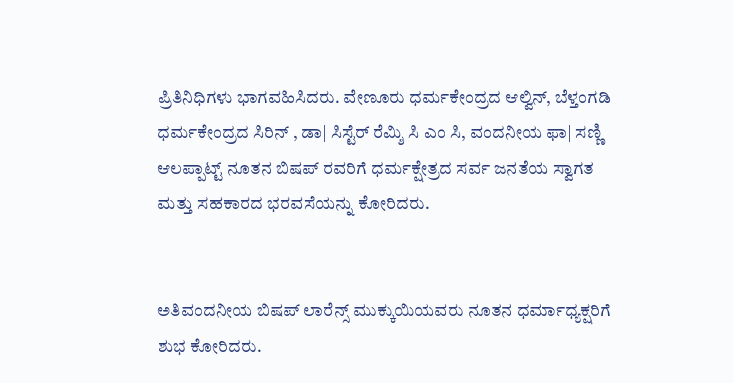ಪ್ರಿತಿನಿಧಿಗಳು ಭಾಗವಹಿಸಿದರು. ವೇಣೂರು ಧರ್ಮಕೇಂದ್ರದ ಆಲ್ವಿನ್, ಬೆಳ್ತಂಗಡಿ ಧರ್ಮಕೇಂದ್ರದ ಸಿರಿನ್ , ಡಾ| ಸಿಸ್ಟೆರ್ ರೆಮ್ಶಿ ಸಿ ಎಂ ಸಿ, ವಂದನೀಯ ಫಾ| ಸಣ್ಣಿ ಆಲಪ್ಪಾಟ್ಟ್ ನೂತನ ಬಿಷಪ್ ರವರಿಗೆ ಧರ್ಮಕ್ಷೇತ್ರದ ಸರ್ವ ಜನತೆಯ ಸ್ವಾಗತ ಮತ್ತು ಸಹಕಾರದ ಭರವಸೆಯನ್ನು ಕೋರಿದರು.


ಅತಿವಂದನೀಯ ಬಿಷಪ್ ಲಾರೆನ್ಸ್ ಮುಕ್ಕುಯಿಯವರು ನೂತನ ಧರ್ಮಾಧ್ಯಕ್ಷರಿಗೆ ಶುಭ ಕೋರಿದರು.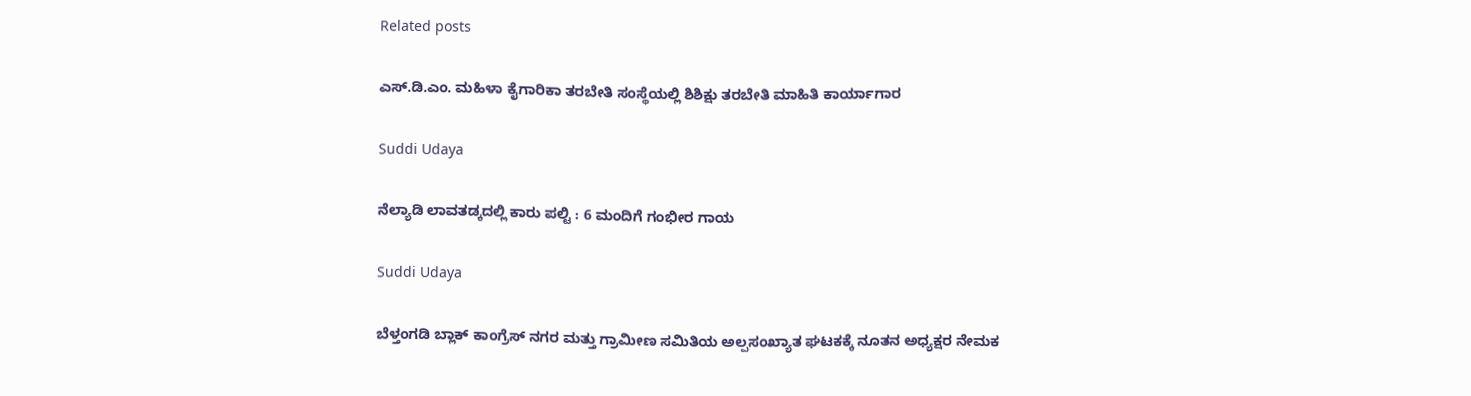Related posts

ಎಸ್.ಡಿ.ಎಂ. ಮಹಿಳಾ ಕೈಗಾರಿಕಾ ತರಬೇತಿ ಸಂಸ್ಥೆಯಲ್ಲಿ ಶಿಶಿಕ್ಷು ತರಬೇತಿ ಮಾಹಿತಿ ಕಾರ್ಯಾಗಾರ

Suddi Udaya

ನೆಲ್ಯಾಡಿ ಲಾವತಡ್ಕದಲ್ಲಿ ಕಾರು ಪಲ್ಟಿ : 6 ಮಂದಿಗೆ ಗಂಭೀರ ಗಾಯ

Suddi Udaya

ಬೆಳ್ತಂಗಡಿ ಬ್ಲಾಕ್ ಕಾಂಗ್ರೆಸ್ ನಗರ ಮತ್ತು ಗ್ರಾಮೀಣ ಸಮಿತಿಯ ಅಲ್ಪಸಂಖ್ಯಾತ ಘಟಕಕ್ಕೆ ನೂತನ ಅಧ್ಯಕ್ಷರ ನೇಮಕ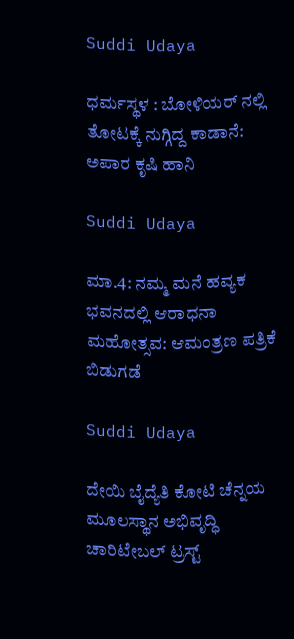Suddi Udaya

ಧರ್ಮಸ್ಥಳ : ಬೋಳಿಯರ್ ನಲ್ಲಿ ತೋಟಕ್ಕೆ ನುಗ್ಗಿದ್ದ ಕಾಡಾನೆ: ಅಪಾರ ಕೃಷಿ ಹಾನಿ

Suddi Udaya

ಮಾ.4: ನಮ್ಮ ಮನೆ ಹವ್ಯಕ ಭವನದಲ್ಲಿ ಆರಾಧನಾ ಮಹೋತ್ಸವ: ಆಮಂತ್ರಣ ಪತ್ರಿಕೆ ಬಿಡುಗಡೆ

Suddi Udaya

ದೇಯಿ ಬೈದ್ಯೆತಿ ಕೋಟಿ ಚೆನ್ನಯ ಮೂಲಸ್ಥಾನ ಅಭಿವೃದ್ಧಿ ಚಾರಿಟೇಬಲ್ ಟ್ರಸ್ಟ್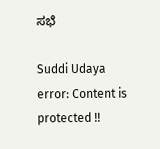ಸಭೆ

Suddi Udaya
error: Content is protected !!